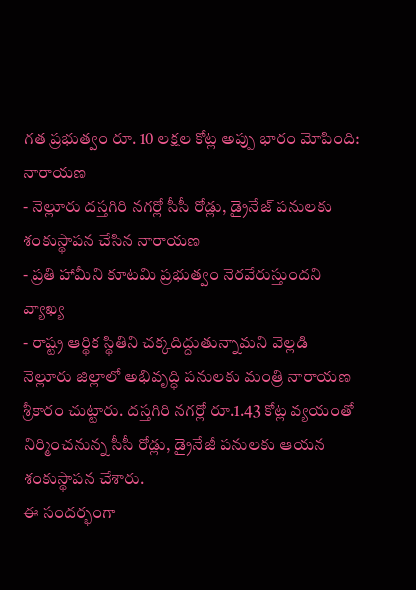గత ప్రభుత్వం రూ. 10 లక్షల కోట్ల అప్పు భారం మోపింది: నారాయణ
- నెల్లూరు దస్తగిరి నగర్లో సీసీ రోడ్లు, డ్రైనేజ్ పనులకు శంకుస్థాపన చేసిన నారాయణ
- ప్రతి హామీని కూటమి ప్రభుత్వం నెరవేరుస్తుందని వ్యాఖ్య
- రాష్ట్ర ఆర్థిక స్థితిని చక్కదిద్దుతున్నామని వెల్లడి
నెల్లూరు జిల్లాలో అభివృద్ధి పనులకు మంత్రి నారాయణ శ్రీకారం చుట్టారు. దస్తగిరి నగర్లో రూ.1.43 కోట్ల వ్యయంతో నిర్మించనున్న సీసీ రోడ్లు, డ్రైనేజీ పనులకు ఆయన శంకుస్థాపన చేశారు.
ఈ సందర్భంగా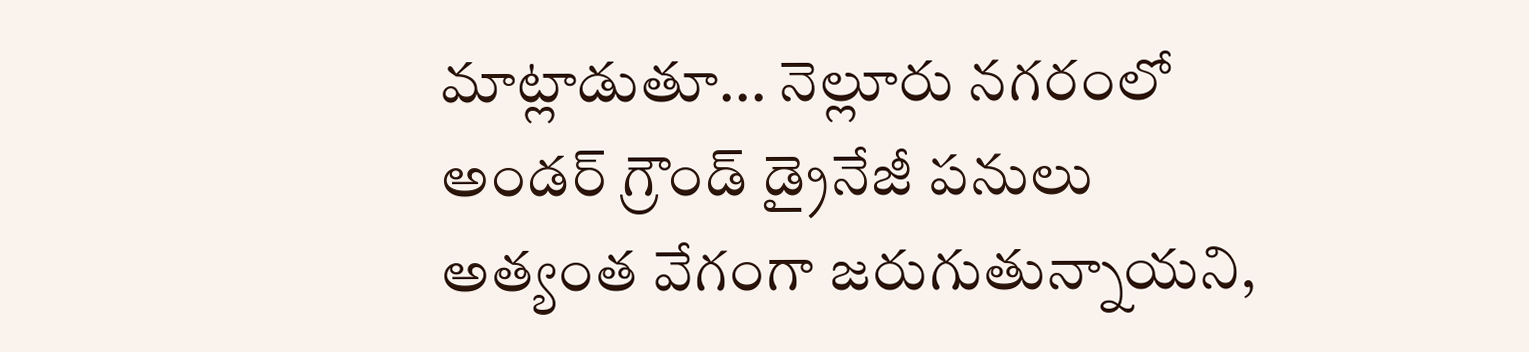మాట్లాడుతూ... నెల్లూరు నగరంలో అండర్ గ్రౌండ్ డ్రైనేజీ పనులు అత్యంత వేగంగా జరుగుతున్నాయని,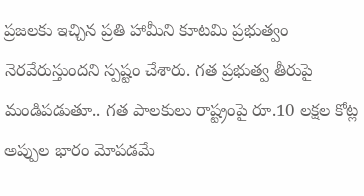ప్రజలకు ఇచ్చిన ప్రతి హామీని కూటమి ప్రభుత్వం నెరవేరుస్తుందని స్పష్టం చేశారు. గత ప్రభుత్వ తీరుపై మండిపడుతూ.. గత పాలకులు రాష్ట్రంపై రూ.10 లక్షల కోట్ల అప్పుల భారం మోపడమే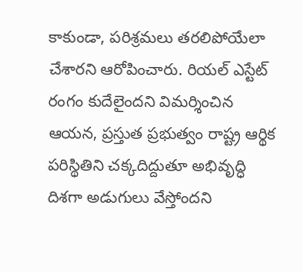కాకుండా, పరిశ్రమలు తరలిపోయేలా చేశారని ఆరోపించారు. రియల్ ఎస్టేట్ రంగం కుదేలైందని విమర్శించిన ఆయన, ప్రస్తుత ప్రభుత్వం రాష్ట్ర ఆర్థిక పరిస్థితిని చక్కదిద్దుతూ అభివృద్ధి దిశగా అడుగులు వేస్తోందని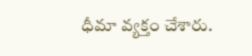ధీమా వ్యక్తం చేశారు.